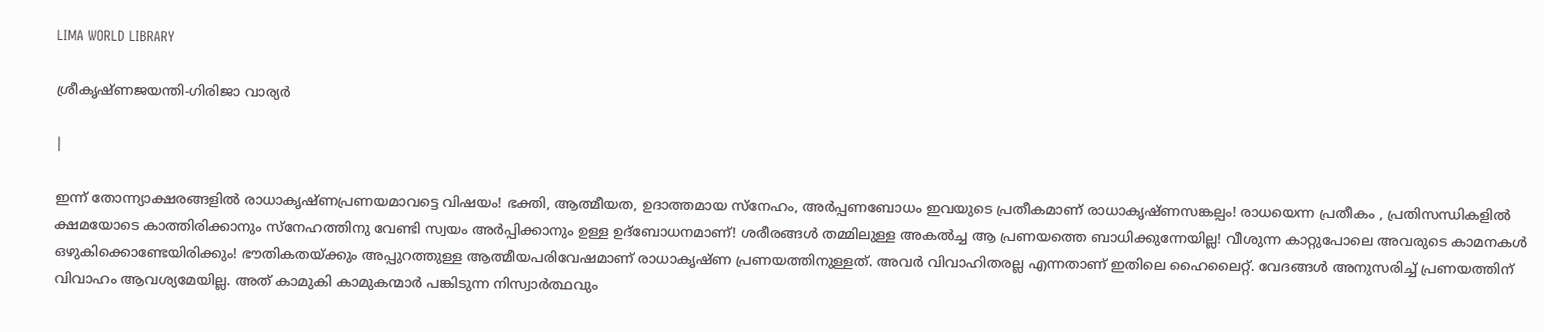LIMA WORLD LIBRARY

ശ്രീകൃഷ്ണജയന്തി-ഗിരിജാ വാര്യര്‍

|

ഇന്ന് തോന്ന്യാക്ഷരങ്ങളില്‍ രാധാകൃഷ്ണപ്രണയമാവട്ടെ വിഷയം! ഭക്തി, ആത്മീയത, ഉദാത്തമായ സ്‌നേഹം, അര്‍പ്പണബോധം ഇവയുടെ പ്രതീകമാണ് രാധാകൃഷ്ണസങ്കല്പം! രാധയെന്ന പ്രതീകം , പ്രതിസന്ധികളില്‍ ക്ഷമയോടെ കാത്തിരിക്കാനും സ്‌നേഹത്തിനു വേണ്ടി സ്വയം അര്‍പ്പിക്കാനും ഉള്ള ഉദ്‌ബോധനമാണ്! ശരീരങ്ങള്‍ തമ്മിലുള്ള അകല്‍ച്ച ആ പ്രണയത്തെ ബാധിക്കുന്നേയില്ല! വീശുന്ന കാറ്റുപോലെ അവരുടെ കാമനകള്‍ ഒഴുകിക്കൊണ്ടേയിരിക്കും! ഭൗതികതയ്ക്കും അപ്പുറത്തുള്ള ആത്മീയപരിവേഷമാണ് രാധാകൃഷ്ണ പ്രണയത്തിനുള്ളത്. അവര്‍ വിവാഹിതരല്ല എന്നതാണ് ഇതിലെ ഹൈലൈറ്റ്. വേദങ്ങള്‍ അനുസരിച്ച് പ്രണയത്തിന് വിവാഹം ആവശ്യമേയില്ല. അത് കാമുകി കാമുകന്മാര്‍ പങ്കിടുന്ന നിസ്വാര്‍ത്ഥവും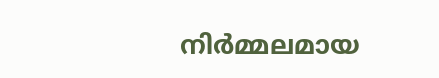നിര്‍മ്മലമായ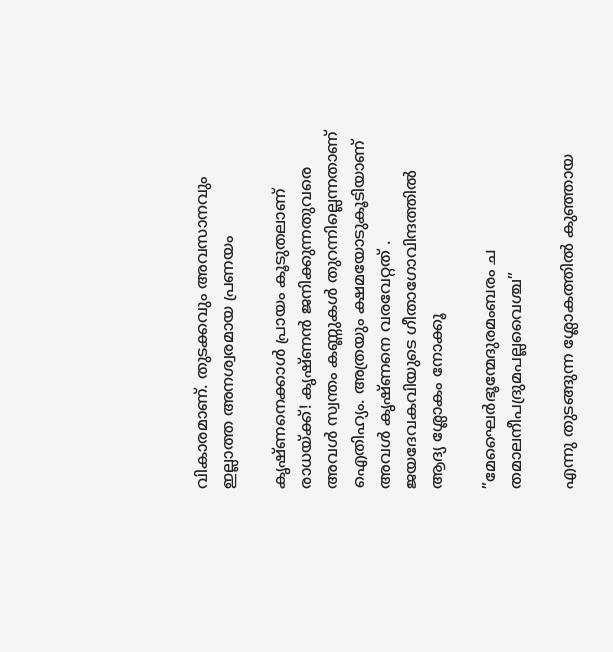വികാരമാണ്. തുടക്കവും അവസാനവും ഇല്ലാത്ത അനശ്വരമായ പ്രണയം

കൃഷ്ണനെക്കാള്‍ പ്രായം കൂടുതലാണ് രാധയ്ക്ക്! കൃഷ്ണന്‍ ജനിക്കുന്നതുവരെ അവള്‍ സ്വന്തം കണ്ണുകള്‍ തുറന്നില്ലെന്നതാണ് ഐതിഹ്യം. അത്രയും ക്ഷമയോടുകൂടിയാണ് അവള്‍ കൃഷ്ണനെ വരവേറ്റത് . ജയദേവകവിയുടെ ഗീതാഗോവിന്ദത്തില്‍ ആദ്യ ശ്ലോകം നോക്കൂ

”മേഘൈര്‍ഭൂന്മേദുരമംബരം ച തമാലനീപദ്രുമപല്ലവൈശ്ച”

എന്നു തുടങ്ങുന്ന ശ്ലോകത്തില്‍ കുഞ്ഞായ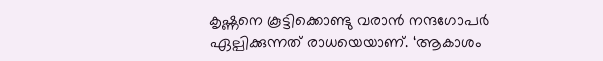കൃഷ്ണനെ കൂട്ടിക്കൊണ്ടു വരാന്‍ നന്ദഗോപര്‍ ഏല്പിക്കുന്നത് രാധയെയാണ്. ‘ആകാശം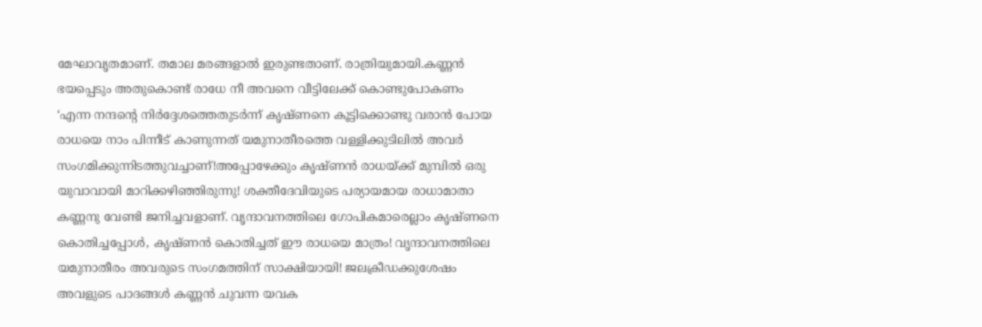മേഘാവൃതമാണ്. തമാല മരങ്ങളാല്‍ ഇരുണ്ടതാണ്. രാത്രിയുമായി.കണ്ണന്‍ ഭയപ്പെടും അതുകൊണ്ട് രാധേ നീ അവനെ വീട്ടിലേക്ക് കൊണ്ടുപോകണം ‘എന്ന നന്ദന്റെ നിര്‍ദ്ദേശത്തെതുടര്‍ന്ന് കൃഷ്ണനെ കൂട്ടിക്കൊണ്ടു വരാന്‍ പോയ രാധയെ നാം പിന്നീട് കാണുന്നത് യമുനാതീരത്തെ വള്ളിക്കുടിലില്‍ അവര്‍ സംഗമിക്കുന്നിടത്തുവച്ചാണ്!അപ്പോഴേക്കും കൃഷ്ണന്‍ രാധയ്ക്ക് മുമ്പില്‍ ഒരു യുവാവായി മാറിക്കഴിഞ്ഞിരുന്നു! ശക്തീദേവിയുടെ പര്യായമായ രാധാമാതാ കണ്ണനു വേണ്ടി ജനിച്ചവളാണ്. വൃന്ദാവനത്തിലെ ഗോപികമാരെല്ലാം കൃഷ്ണനെ കൊതിച്ചപ്പോള്‍, കൃഷ്ണന്‍ കൊതിച്ചത് ഈ രാധയെ മാത്രം! വൃന്ദാവനത്തിലെ യമുനാതീരം അവരുടെ സംഗമത്തിന് സാക്ഷിയായി! ജലക്രീഡക്കുശേഷം അവളുടെ പാദങ്ങള്‍ കണ്ണന്‍ ചുവന്ന യവക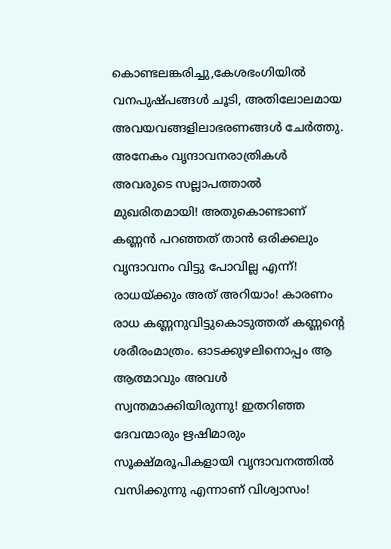കൊണ്ടലങ്കരിച്ചു,കേശഭംഗിയില്‍ വനപുഷ്പങ്ങള്‍ ചൂടി, അതിലോലമായ അവയവങ്ങളിലാഭരണങ്ങള്‍ ചേര്‍ത്തു. അനേകം വൃന്ദാവനരാത്രികള്‍ അവരുടെ സല്ലാപത്താല്‍ മുഖരിതമായി! അതുകൊണ്ടാണ് കണ്ണന്‍ പറഞ്ഞത് താന്‍ ഒരിക്കലും വൃന്ദാവനം വിട്ടു പോവില്ല എന്ന്! രാധയ്ക്കും അത് അറിയാം! കാരണം രാധ കണ്ണനുവിട്ടുകൊടുത്തത് കണ്ണന്റെ ശരീരംമാത്രം. ഓടക്കുഴലിനൊപ്പം ആ ആത്മാവും അവള്‍ സ്വന്തമാക്കിയിരുന്നു! ഇതറിഞ്ഞ ദേവന്മാരും ഋഷിമാരും സൂക്ഷ്മരൂപികളായി വൃന്ദാവനത്തില്‍ വസിക്കുന്നു എന്നാണ് വിശ്വാസം!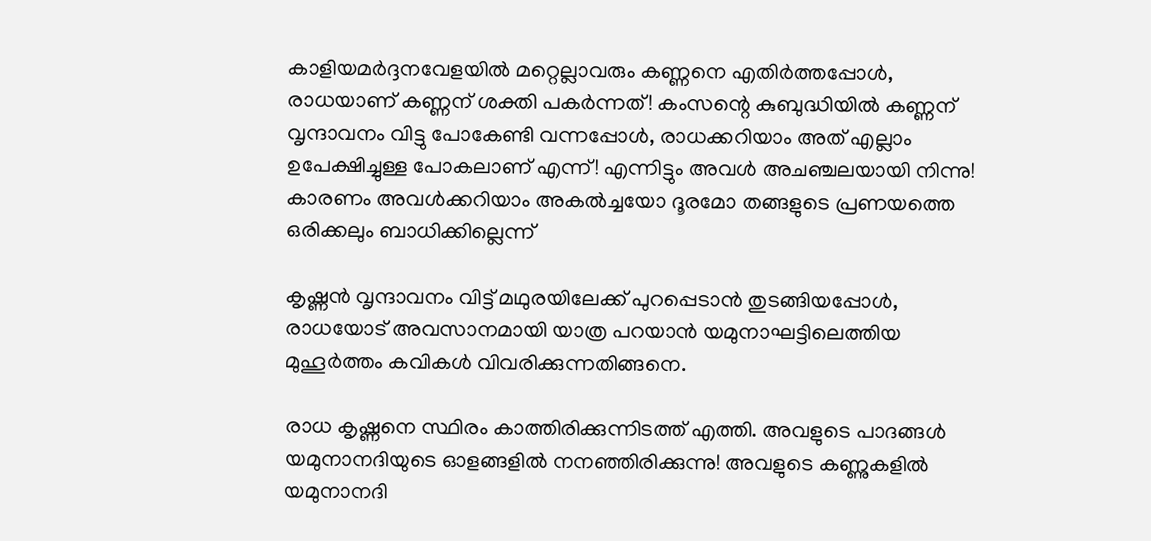കാളിയമര്‍ദ്ദനവേളയില്‍ മറ്റെല്ലാവരും കണ്ണനെ എതിര്‍ത്തപ്പോള്‍, രാധയാണ് കണ്ണന് ശക്തി പകര്‍ന്നത്! കംസന്റെ കുബുദ്ധിയില്‍ കണ്ണന് വൃന്ദാവനം വിട്ടു പോകേണ്ടി വന്നപ്പോള്‍, രാധക്കറിയാം അത് എല്ലാം ഉപേക്ഷിച്ചുള്ള പോകലാണ് എന്ന്! എന്നിട്ടും അവള്‍ അചഞ്ചലയായി നിന്നു! കാരണം അവള്‍ക്കറിയാം അകല്‍ച്ചയോ ദൂരമോ തങ്ങളുടെ പ്രണയത്തെ ഒരിക്കലും ബാധിക്കില്ലെന്ന്

കൃഷ്ണന്‍ വൃന്ദാവനം വിട്ട് മഥുരയിലേക്ക് പുറപ്പെടാന്‍ തുടങ്ങിയപ്പോള്‍, രാധയോട് അവസാനമായി യാത്ര പറയാന്‍ യമുനാഘട്ടിലെത്തിയ മുഹൂര്‍ത്തം കവികള്‍ വിവരിക്കുന്നതിങ്ങനെ.

രാധ കൃഷ്ണനെ സ്ഥിരം കാത്തിരിക്കുന്നിടത്ത് എത്തി. അവളുടെ പാദങ്ങള്‍ യമുനാനദിയുടെ ഓളങ്ങളില്‍ നനഞ്ഞിരിക്കുന്നു! അവളുടെ കണ്ണുകളില്‍ യമുനാനദി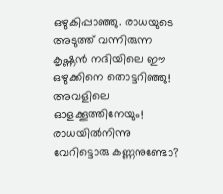ഒഴുകിപ്പാഞ്ഞു. രാധയുടെ അടുത്ത് വന്നിരുന്ന കൃഷ്ണന്‍ നദിയിലെ ഈ ഒഴുക്കിനെ തൊട്ടറിഞ്ഞു! അവളിലെ ഓളക്കൂത്തിനേയും!
രാധയില്‍നിന്നു വേറിട്ടൊരു കണ്ണനുണ്ടോ?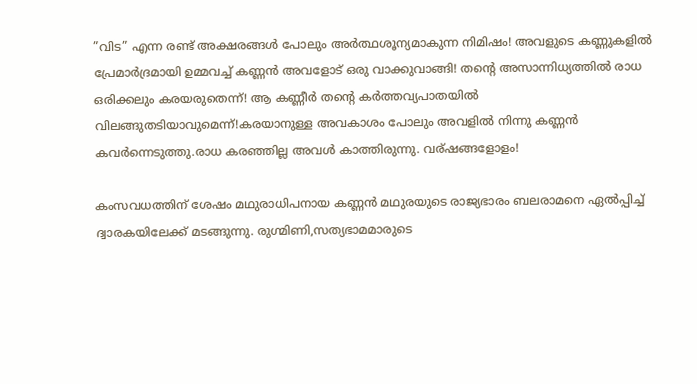”വിട” എന്ന രണ്ട് അക്ഷരങ്ങള്‍ പോലും അര്‍ത്ഥശൂന്യമാകുന്ന നിമിഷം! അവളുടെ കണ്ണുകളില്‍ പ്രേമാര്‍ദ്രമായി ഉമ്മവച്ച് കണ്ണന്‍ അവളോട് ഒരു വാക്കുവാങ്ങി! തന്റെ അസാന്നിധ്യത്തില്‍ രാധ ഒരിക്കലും കരയരുതെന്ന്! ആ കണ്ണീര്‍ തന്റെ കര്‍ത്തവ്യപാതയില്‍ വിലങ്ങുതടിയാവുമെന്ന്!കരയാനുള്ള അവകാശം പോലും അവളില്‍ നിന്നു കണ്ണന്‍ കവര്‍ന്നെടുത്തു.രാധ കരഞ്ഞില്ല അവള്‍ കാത്തിരുന്നു. വര്ഷങ്ങളോളം!

കംസവധത്തിന് ശേഷം മഥുരാധിപനായ കണ്ണന്‍ മഥുരയുടെ രാജ്യഭാരം ബലരാമനെ ഏല്‍പ്പിച്ച് ദ്വാരകയിലേക്ക് മടങ്ങുന്നു. രുഗ്മിണി,സത്യഭാമമാരുടെ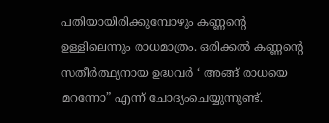പതിയായിരിക്കുമ്പോഴും കണ്ണന്റെ ഉള്ളിലെന്നും രാധമാത്രം. ഒരിക്കല്‍ കണ്ണന്റെ സതീര്‍ത്ഥ്യനായ ഉദ്ധവര്‍ ‘ അങ്ങ് രാധയെ മറന്നോ” എന്ന് ചോദ്യംചെയ്യുന്നുണ്ട്.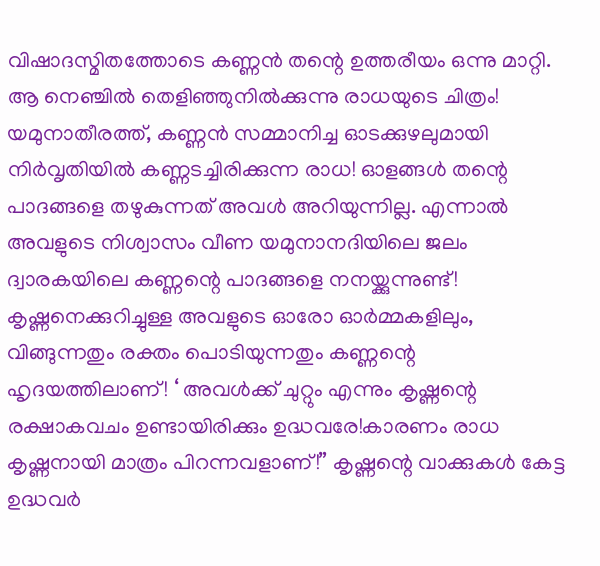വിഷാദസ്മിതത്തോടെ കണ്ണന്‍ തന്റെ ഉത്തരീയം ഒന്നു മാറ്റി. ആ നെഞ്ചില്‍ തെളിഞ്ഞുനില്‍ക്കുന്നു രാധയുടെ ചിത്രം! യമുനാതീരത്ത്, കണ്ണന്‍ സമ്മാനിച്ച ഓടക്കുഴലുമായി നിര്‍വൃതിയില്‍ കണ്ണടച്ചിരിക്കുന്ന രാധ! ഓളങ്ങള്‍ തന്റെ പാദങ്ങളെ തഴുകുന്നത് അവള്‍ അറിയുന്നില്ല. എന്നാല്‍ അവളുടെ നിശ്വാസം വീണ യമുനാനദിയിലെ ജലം ദ്വാരകയിലെ കണ്ണന്റെ പാദങ്ങളെ നനയ്ക്കുന്നുണ്ട്! കൃഷ്ണനെക്കുറിച്ചുള്ള അവളുടെ ഓരോ ഓര്‍മ്മകളിലും, വിങ്ങുന്നതും രക്തം പൊടിയുന്നതും കണ്ണന്റെ ഹൃദയത്തിലാണ്! ‘ അവള്‍ക്ക് ചുറ്റും എന്നും കൃഷ്ണന്റെ രക്ഷാകവചം ഉണ്ടായിരിക്കും ഉദ്ധവരേ!കാരണം രാധ കൃഷ്ണനായി മാത്രം പിറന്നവളാണ്!” കൃഷ്ണന്റെ വാക്കുകള്‍ കേട്ട ഉദ്ധവര്‍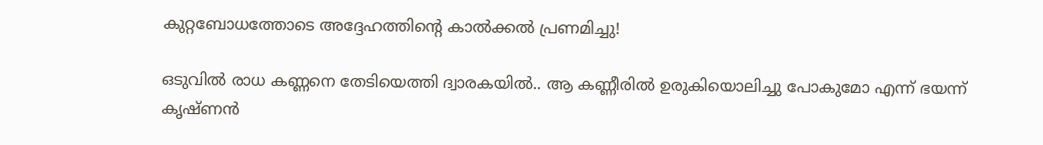കുറ്റബോധത്തോടെ അദ്ദേഹത്തിന്റെ കാല്‍ക്കല്‍ പ്രണമിച്ചു!

ഒടുവില്‍ രാധ കണ്ണനെ തേടിയെത്തി ദ്വാരകയില്‍.. ആ കണ്ണീരില്‍ ഉരുകിയൊലിച്ചു പോകുമോ എന്ന് ഭയന്ന് കൃഷ്ണന്‍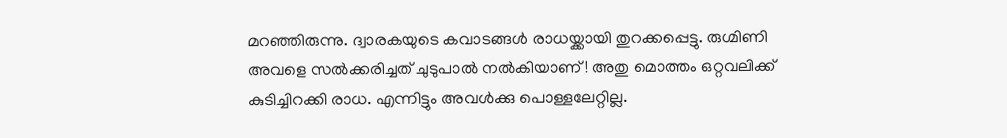മറഞ്ഞിരുന്നു. ദ്വാരകയുടെ കവാടങ്ങള്‍ രാധയ്ക്കായി തുറക്കപ്പെട്ടു. രുഗ്മിണി അവളെ സല്‍ക്കരിച്ചത് ചുടുപാല്‍ നല്‍കിയാണ്! അതു മൊത്തം ഒറ്റവലിക്ക് കുടിച്ചിറക്കി രാധ. എന്നിട്ടും അവള്‍ക്കു പൊള്ളലേറ്റില്ല.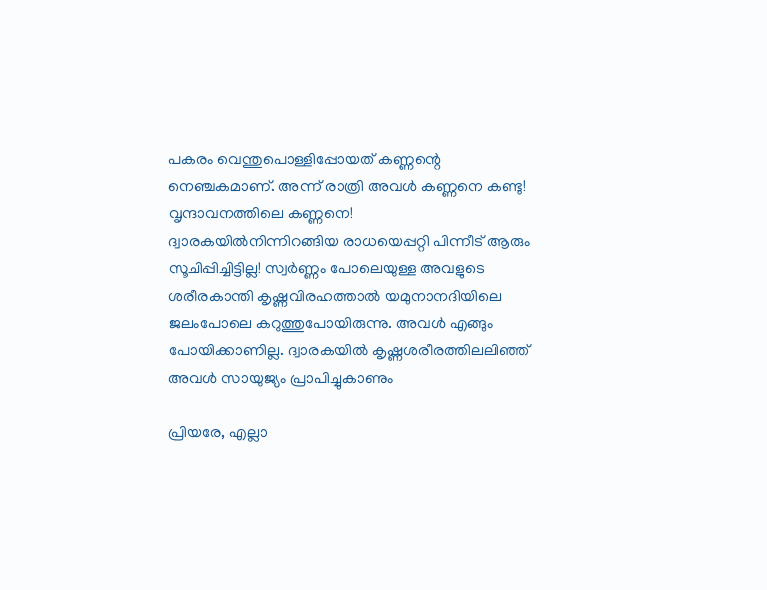പകരം വെന്തുപൊള്ളിപ്പോയത് കണ്ണന്റെ നെഞ്ചകമാണ്. അന്ന് രാത്രി അവള്‍ കണ്ണനെ കണ്ടു! വൃന്ദാവനത്തിലെ കണ്ണനെ!
ദ്വാരകയില്‍നിന്നിറങ്ങിയ രാധയെപ്പറ്റി പിന്നീട് ആരും സൂചിപ്പിച്ചിട്ടില്ല! സ്വര്‍ണ്ണം പോലെയുള്ള അവളുടെ
ശരീരകാന്തി കൃഷ്ണവിരഹത്താല്‍ യമുനാനദിയിലെ ജലംപോലെ കറുത്തുപോയിരുന്നു. അവള്‍ എങ്ങും പോയിക്കാണില്ല. ദ്വാരകയില്‍ കൃഷ്ണശരീരത്തിലലിഞ്ഞ് അവള്‍ സായുജ്യം പ്രാപിച്ചുകാണും

പ്രിയരേ, എല്ലാ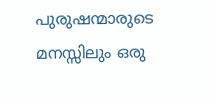പുരുഷന്മാരുടെ മനസ്സിലും ഒരു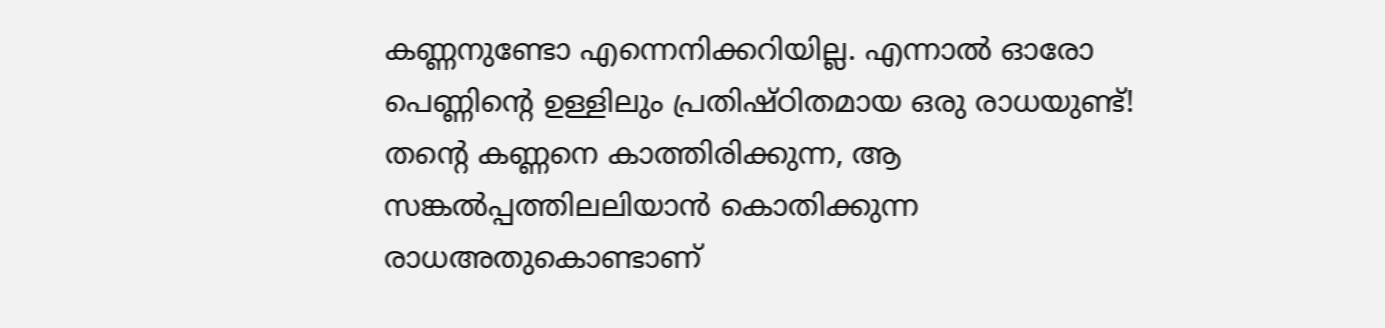കണ്ണനുണ്ടോ എന്നെനിക്കറിയില്ല. എന്നാല്‍ ഓരോ പെണ്ണിന്റെ ഉള്ളിലും പ്രതിഷ്ഠിതമായ ഒരു രാധയുണ്ട്! തന്റെ കണ്ണനെ കാത്തിരിക്കുന്ന, ആ സങ്കല്‍പ്പത്തിലലിയാന്‍ കൊതിക്കുന്ന രാധഅതുകൊണ്ടാണ്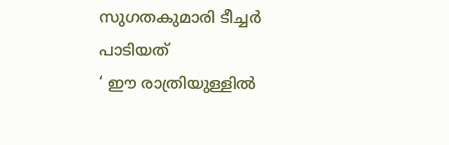സുഗതകുമാരി ടീച്ചര്‍ പാടിയത്
‘ ഈ രാത്രിയുള്ളില്‍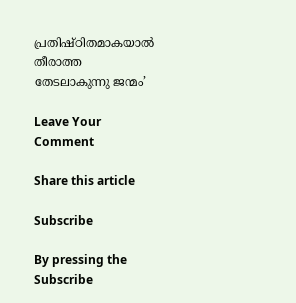പ്രതിഷ്ഠിതമാകയാല്‍
തീരാത്ത തേടലാകുന്നു ജന്മം’

Leave Your Comment

Share this article

Subscribe

By pressing the Subscribe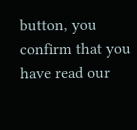button, you confirm that you have read our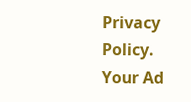Privacy Policy.
Your Ad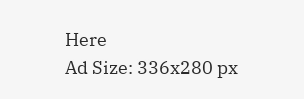Here
Ad Size: 336x280 px